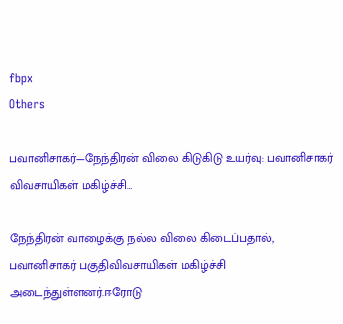fbpx
Others

பவானிசாகர்—நேந்திரன் விலை கிடுகிடு உயர்வு: பவானிசாகர் விவசாயிகள் மகிழ்ச்சி…

நேந்திரன் வாழைக்கு நல்ல விலை கிடைப்பதால், பவானிசாகர் பகுதிவிவசாயிகள் மகிழ்ச்சி அடைந்துள்ளனர்.ஈரோடு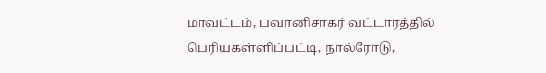மாவட்டம், பவானிசாகர் வட்டாரத்தில் பெரியகள்ளிப்பட்டி, நால்ரோடு,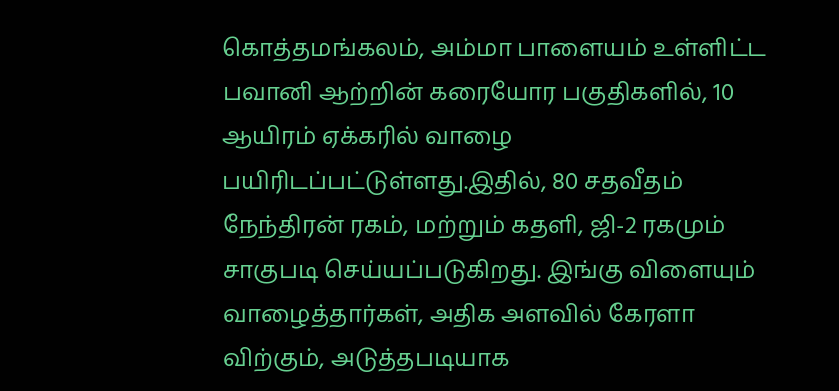கொத்தமங்கலம், அம்மா பாளையம் உள்ளிட்ட பவானி ஆற்றின் கரையோர பகுதிகளில், 10 ஆயிரம் ஏக்கரில் வாழை பயிரிடப்பட்டுள்ளது.இதில், 80 சதவீதம் நேந்திரன் ரகம், மற்றும் கதளி, ஜி-2 ரகமும் சாகுபடி செய்யப்படுகிறது. இங்கு விளையும் வாழைத்தார்கள், அதிக அளவில் கேரளா விற்கும், அடுத்தபடியாக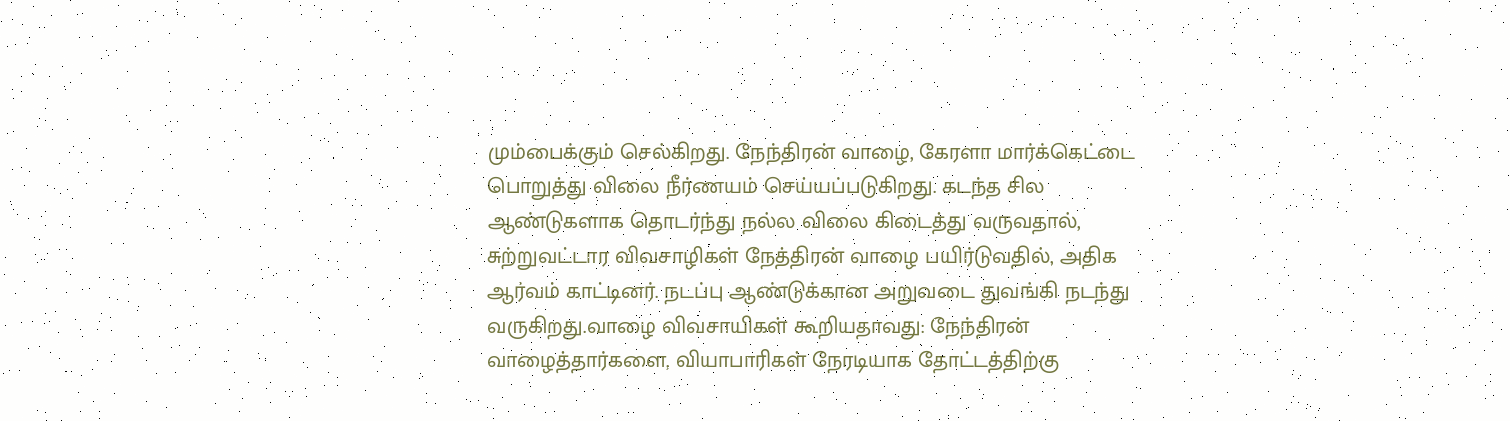மும்பைக்கும் செல்கிறது. நேந்திரன் வாழை, கேரளா மார்க்கெட்டை பொறுத்து விலை நீர்ணயம் செய்யப்படுகிறது. கடந்த சில ஆண்டுகளாக தொடர்ந்து நல்ல விலை கிடைத்து வருவதால், சுற்றுவட்டார விவசாழிகள் நேத்திரன் வாழை பயிர்டுவதில், அதிக ஆர்வம் காட்டினர். நடப்பு ஆண்டுக்கான அறுவடை துவங்கி நடந்து வருகிறது.வாழை விவசாயிகள் கூறியதாவது: நேந்திரன் வாழைத்தார்களை, வியாபாரிகள் நேரடியாக தோட்டத்திற்கு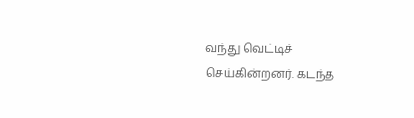வந்து வெட்டிச் செய்கின்றனர். கடந்த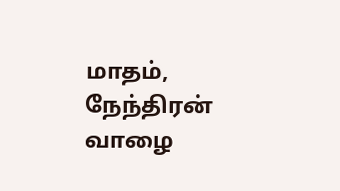மாதம், நேந்திரன் வாழை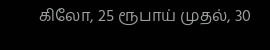கிலோ, 25 ரூபாய் முதல், 30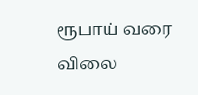ரூபாய் வரை விலை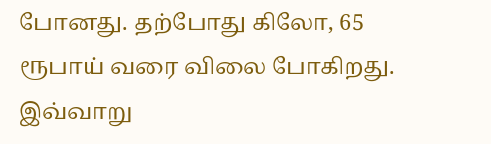போனது. தற்போது கிலோ, 65 ரூபாய் வரை விலை போகிறது. இவ்வாறு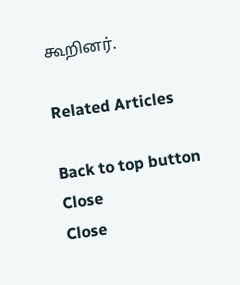கூறினர்.

Related Articles

Back to top button
Close
Close